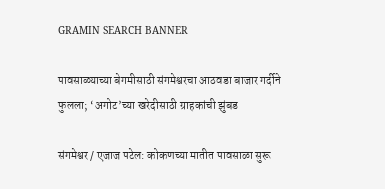GRAMIN SEARCH BANNER

पावसाळ्याच्या बेगमीसाठी संगमेश्वरचा आठवडा बाजार गर्दीने फुलला; ‘अगोट’च्या खरेदीसाठी ग्राहकांची झुंबड

संगमेश्वर / एजाज पटेल: कोकणच्या मातीत पावसाळा सुरू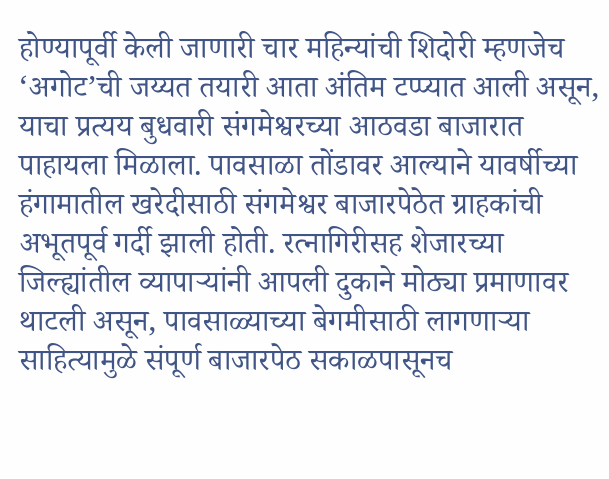होण्यापूर्वी केली जाणारी चार महिन्यांची शिदोरी म्हणजेच ‘अगोट’ची जय्यत तयारी आता अंतिम टप्प्यात आली असून, याचा प्रत्यय बुधवारी संगमेश्वरच्या आठवडा बाजारात पाहायला मिळाला. पावसाळा तोंडावर आल्याने यावर्षीच्या हंगामातील खरेदीसाठी संगमेश्वर बाजारपेठेत ग्राहकांची अभूतपूर्व गर्दी झाली होती. रत्नागिरीसह शेजारच्या जिल्ह्यांतील व्यापाऱ्यांनी आपली दुकाने मोठ्या प्रमाणावर थाटली असून, पावसाळ्याच्या बेगमीसाठी लागणाऱ्या साहित्यामुळे संपूर्ण बाजारपेठ सकाळपासूनच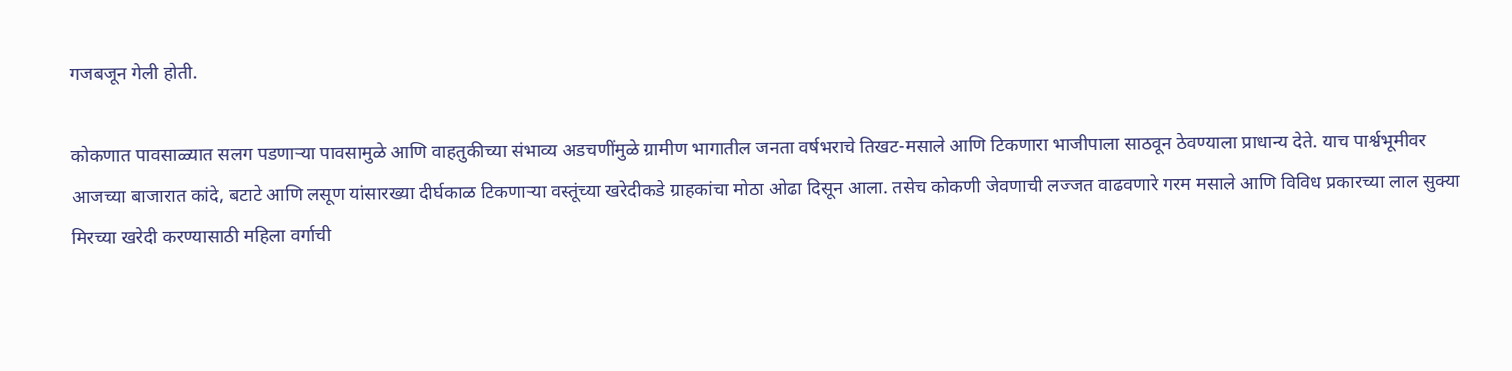गजबजून गेली होती.

कोकणात पावसाळ्यात सलग पडणाऱ्या पावसामुळे आणि वाहतुकीच्या संभाव्य अडचणींमुळे ग्रामीण भागातील जनता वर्षभराचे तिखट-मसाले आणि टिकणारा भाजीपाला साठवून ठेवण्याला प्राधान्य देते. याच पार्श्वभूमीवर आजच्या बाजारात कांदे, बटाटे आणि लसूण यांसारख्या दीर्घकाळ टिकणाऱ्या वस्तूंच्या खरेदीकडे ग्राहकांचा मोठा ओढा दिसून आला. तसेच कोकणी जेवणाची लज्जत वाढवणारे गरम मसाले आणि विविध प्रकारच्या लाल सुक्या मिरच्या खरेदी करण्यासाठी महिला वर्गाची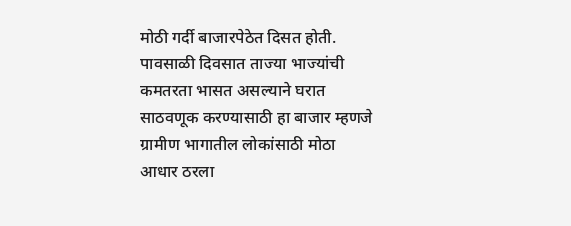मोठी गर्दी बाजारपेठेत दिसत होती. पावसाळी दिवसात ताज्या भाज्यांची कमतरता भासत असल्याने घरात साठवणूक करण्यासाठी हा बाजार म्हणजे ग्रामीण भागातील लोकांसाठी मोठा आधार ठरला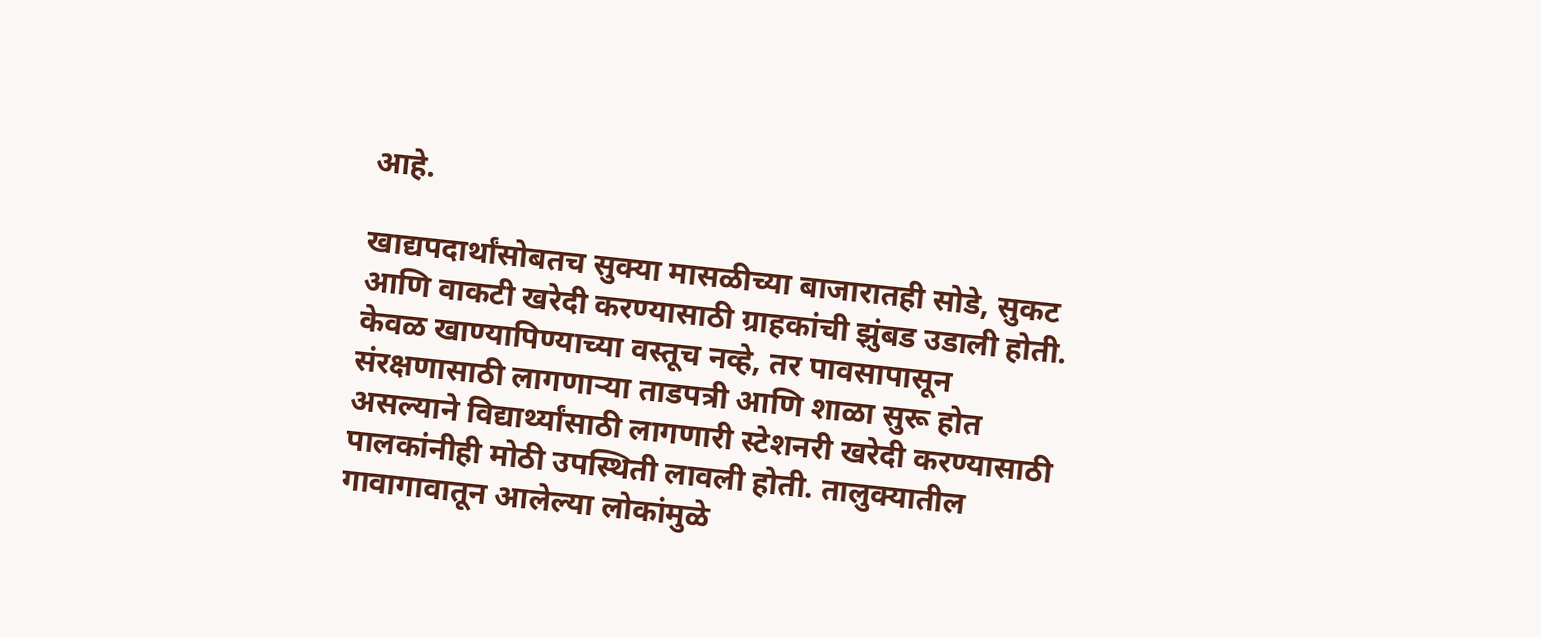आहे.

खाद्यपदार्थांसोबतच सुक्या मासळीच्या बाजारातही सोडे, सुकट आणि वाकटी खरेदी करण्यासाठी ग्राहकांची झुंबड उडाली होती. केवळ खाण्यापिण्याच्या वस्तूच नव्हे, तर पावसापासून संरक्षणासाठी लागणाऱ्या ताडपत्री आणि शाळा सुरू होत असल्याने विद्यार्थ्यांसाठी लागणारी स्टेशनरी खरेदी करण्यासाठी पालकांनीही मोठी उपस्थिती लावली होती. तालुक्यातील गावागावातून आलेल्या लोकांमुळे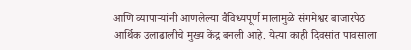आणि व्यापाऱ्यांनी आणलेल्या वैविध्यपूर्ण मालामुळे संगमेश्वर बाजारपेठ आर्थिक उलाढालीचे मुख्य केंद्र बनली आहे. येत्या काही दिवसांत पावसाला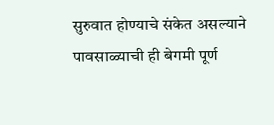सुरुवात होण्याचे संकेत असल्याने पावसाळ्याची ही बेगमी पूर्ण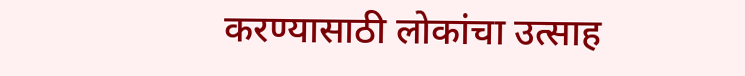करण्यासाठी लोकांचा उत्साह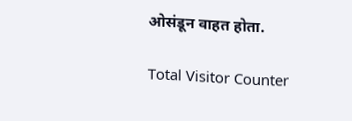ओसंडून वाहत होता.

Total Visitor Counter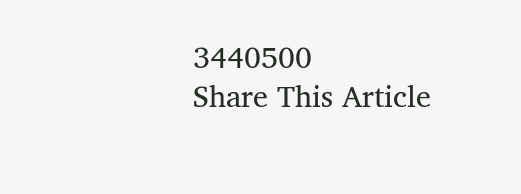3440500
Share This Article